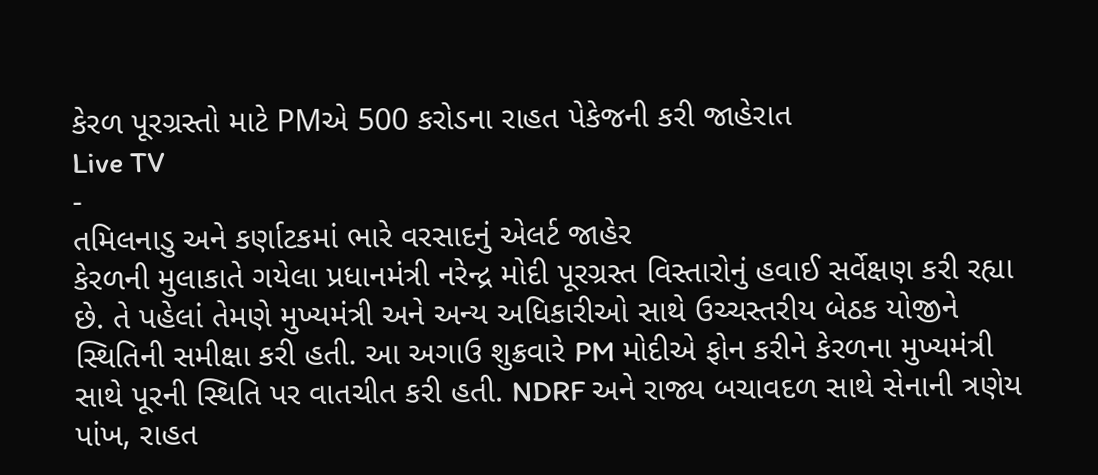કેરળ પૂરગ્રસ્તો માટે PMએ 500 કરોડના રાહત પેકેજની કરી જાહેરાત
Live TV
-
તમિલનાડુ અને કર્ણાટકમાં ભારે વરસાદનું એલર્ટ જાહેર
કેરળની મુલાકાતે ગયેલા પ્રધાનમંત્રી નરેન્દ્ર મોદી પૂરગ્રસ્ત વિસ્તારોનું હવાઈ સર્વેક્ષણ કરી રહ્યા છે. તે પહેલાં તેમણે મુખ્યમંત્રી અને અન્ય અધિકારીઓ સાથે ઉચ્ચસ્તરીય બેઠક યોજીને સ્થિતિની સમીક્ષા કરી હતી. આ અગાઉ શુક્રવારે PM મોદીએ ફોન કરીને કેરળના મુખ્યમંત્રી સાથે પૂરની સ્થિતિ પર વાતચીત કરી હતી. NDRF અને રાજ્ય બચાવદળ સાથે સેનાની ત્રણેય પાંખ, રાહત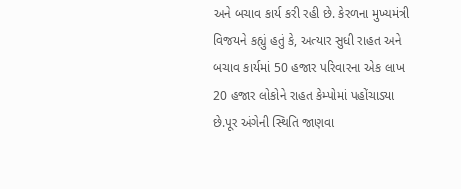અને બચાવ કાર્ય કરી રહી છે. કેરળના મુખ્યમંત્રી વિજયને કહ્યું હતું કે, અત્યાર સુધી રાહત અને બચાવ કાર્યમાં 50 હજાર પરિવારના એક લાખ 20 હજાર લોકોને રાહત કેમ્પોમાં પહોંચાડ્યા છે.પૂર અંગેની સ્થિતિ જાણવા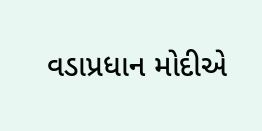વડાપ્રધાન મોદીએ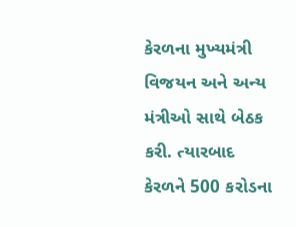કેરળના મુખ્યમંત્રી વિજયન અને અન્ય મંત્રીઓ સાથે બેઠક કરી. ત્યારબાદ કેરળને 500 કરોડના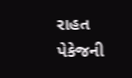રાહત પેકેજની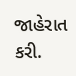જાહેરાત કરી.